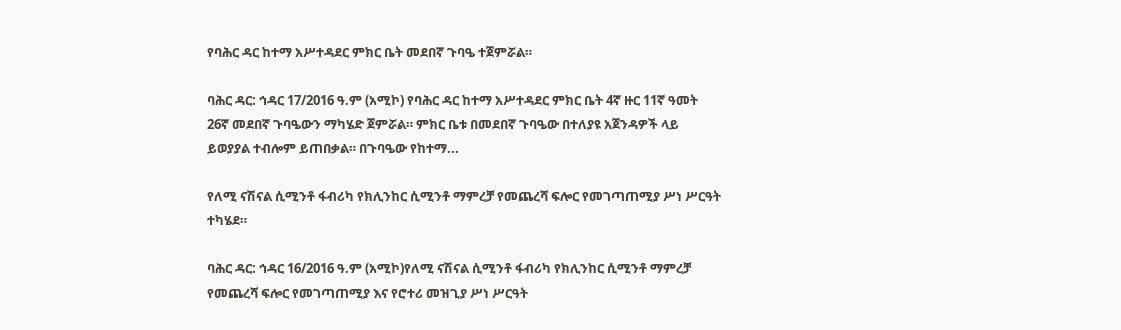የባሕር ዳር ከተማ አሥተዳደር ምክር ቤት መደበኛ ጉባዔ ተጀምሯል።

ባሕር ዳር: ኅዳር 17/2016 ዓ.ም (አሚኮ) የባሕር ዳር ከተማ አሥተዳደር ምክር ቤት 4ኛ ዙር 11ኛ ዓመት 26ኛ መደበኛ ጉባዔውን ማካሄድ ጀምሯል። ምክር ቤቱ በመደበኛ ጉባዔው በተለያዩ አጀንዳዎች ላይ ይወያያል ተብሎም ይጠበቃል። በጉባዔው የከተማ...

የለሚ ናሽናል ሲሚንቶ ፋብሪካ የክሊንከር ሲሚንቶ ማምረቻ የመጨረሻ ፍሎር የመገጣጠሚያ ሥነ ሥርዓት ተካሄደ።

ባሕር ዳር: ኅዳር 16/2016 ዓ.ም (አሚኮ)የለሚ ናሽናል ሲሚንቶ ፋብሪካ የክሊንከር ሲሚንቶ ማምረቻ የመጨረሻ ፍሎር የመገጣጠሚያ እና የሮተሪ መዝጊያ ሥነ ሥርዓት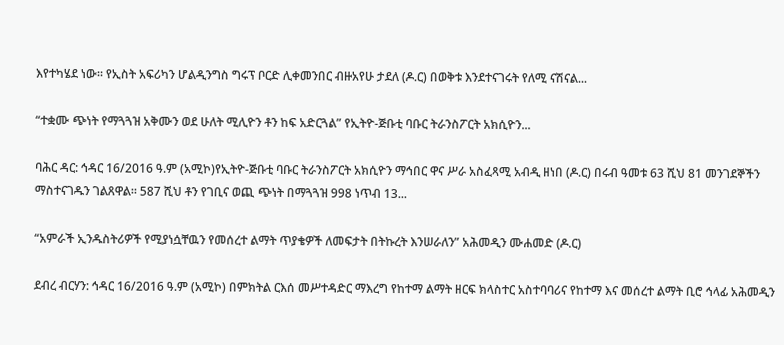እየተካሄደ ነው። የኢስት አፍሪካን ሆልዲንግስ ግሩፕ ቦርድ ሊቀመንበር ብዙአየሁ ታደለ (ዶ.ር) በወቅቱ እንደተናገሩት የለሚ ናሽናል...

“ተቋሙ ጭነት የማጓጓዝ አቅሙን ወደ ሁለት ሚሊዮን ቶን ከፍ አድርጓል” የኢትዮ-ጅቡቲ ባቡር ትራንስፖርት አክሲዮን...

ባሕር ዳር: ኅዳር 16/2016 ዓ.ም (አሚኮ)የኢትዮ-ጅቡቲ ባቡር ትራንስፖርት አክሲዮን ማኅበር ዋና ሥራ አስፈጻሚ አብዲ ዘነበ (ዶ.ር) በሩብ ዓመቱ 63 ሺህ 81 መንገደኞችን ማስተናገዱን ገልጸዋል። 587 ሺህ ቶን የገቢና ወጪ ጭነት በማጓጓዝ 998 ነጥብ 13...

“አምራች ኢንዱስትሪዎች የሚያነሷቸዉን የመሰረተ ልማት ጥያቄዎች ለመፍታት በትኩረት እንሠራለን” አሕመዲን ሙሐመድ (ዶ.ር)

ደብረ ብርሃን: ኅዳር 16/2016 ዓ.ም (አሚኮ) በምክትል ርእሰ መሥተዳድር ማእረግ የከተማ ልማት ዘርፍ ክላስተር አስተባባሪና የከተማ እና መሰረተ ልማት ቢሮ ኅላፊ አሕመዲን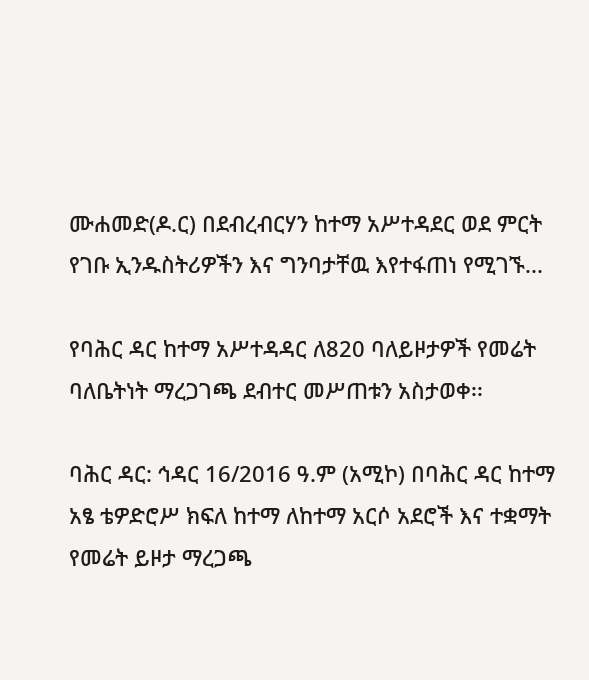ሙሐመድ(ዶ.ር) በደብረብርሃን ከተማ አሥተዳደር ወደ ምርት የገቡ ኢንዱስትሪዎችን እና ግንባታቸዉ እየተፋጠነ የሚገኙ...

የባሕር ዳር ከተማ አሥተዳዳር ለ820 ባለይዞታዎች የመሬት ባለቤትነት ማረጋገጫ ደብተር መሥጠቱን አስታወቀ፡፡

ባሕር ዳር: ኅዳር 16/2016 ዓ.ም (አሚኮ) በባሕር ዳር ከተማ አፄ ቴዎድሮሥ ክፍለ ከተማ ለከተማ አርሶ አደሮች እና ተቋማት የመሬት ይዞታ ማረጋጫ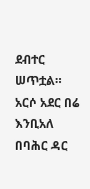ደብተር ሠጥቷል። አርሶ አደር በሬ እንቢአለ በባሕር ዳር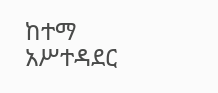ከተማ አሥተዳደር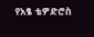የአፄ ቴዎድሮስ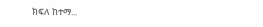ክፍለ ከተማ...